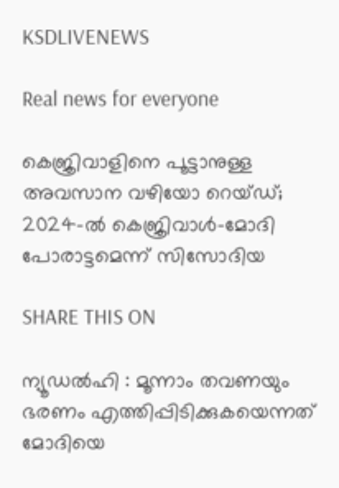KSDLIVENEWS

Real news for everyone

കെജ്രിവാളിനെ പൂട്ടാനുള്ള അവസാന വഴിയോ റെയ്ഡ്; 2024-ല്‍ കെജ്രിവാള്‍-മോദി പോരാട്ടമെന്ന് സിസോദിയ

SHARE THIS ON

ന്യൂഡല്‍ഹി : മൂന്നാം തവണയും ഭരണം എത്തിപ്പിടിക്കുകയെന്നത് മോദിയെ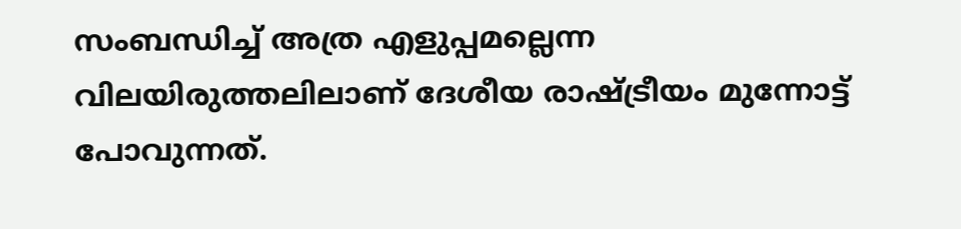സംബന്ധിച്ച് അത്ര എളുപ്പമല്ലെന്ന വിലയിരുത്തലിലാണ് ദേശീയ രാഷ്ട്രീയം മുന്നോട്ട് പോവുന്നത്.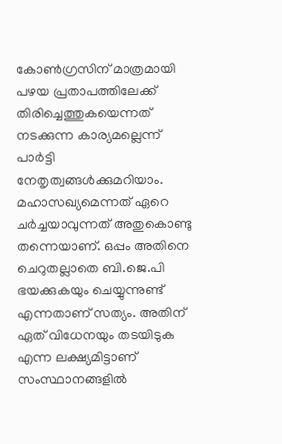കോണ്‍ഗ്രസിന് മാത്രമായി പഴയ പ്രതാപത്തിലേക്ക് തിരിച്ചെത്തുകയെന്നത്‌ നടക്കുന്ന കാര്യമല്ലെന്ന് പാര്‍ട്ടി നേതൃത്വങ്ങള്‍ക്കുമറിയാം. മഹാസഖ്യമെന്നത് ഏറെ ചര്‍ച്ചയാവുന്നത് അതുകൊണ്ടു തന്നെയാണ്. ഒപ്പം അതിനെ ചെറുതല്ലാതെ ബി.ജെ.പി ഭയക്കുകയും ചെയ്യുന്നുണ്ട് എന്നതാണ് സത്യം. അതിന് ഏത് വിധേനയും തടയിടുക എന്ന ലക്ഷ്യമിട്ടാണ് സംസ്ഥാനങ്ങളില്‍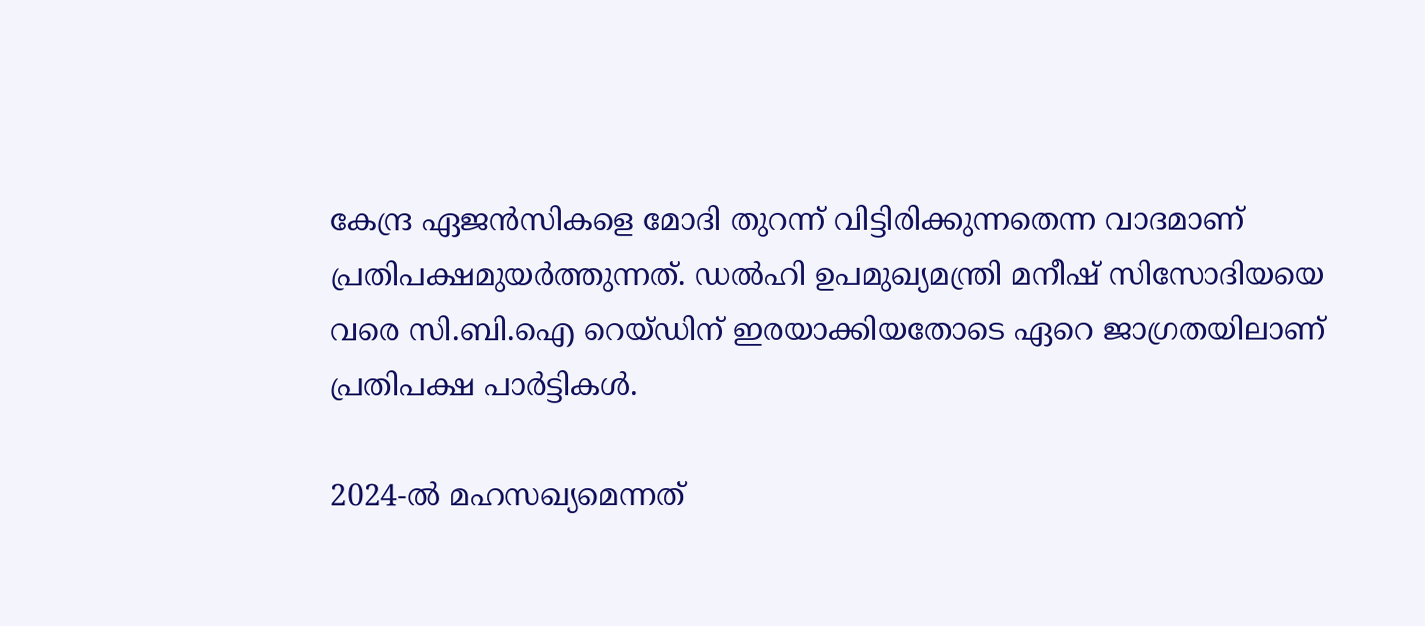കേന്ദ്ര ഏജന്‍സികളെ മോദി തുറന്ന് വിട്ടിരിക്കുന്നതെന്ന വാദമാണ് പ്രതിപക്ഷമുയര്‍ത്തുന്നത്. ഡല്‍ഹി ഉപമുഖ്യമന്ത്രി മനീഷ് സിസോദിയയെ വരെ സി.ബി.ഐ റെയ്ഡിന് ഇരയാക്കിയതോടെ ഏറെ ജാഗ്രതയിലാണ് പ്രതിപക്ഷ പാര്‍ട്ടികള്‍.

2024-ല്‍ മഹസഖ്യമെന്നത്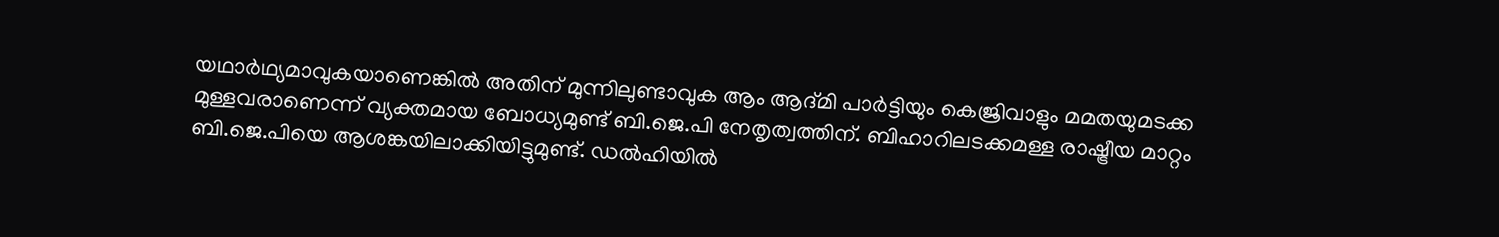യഥാര്‍ഥ്യമാവുകയാണെങ്കില്‍ അതിന് മുന്നിലുണ്ടാവുക ആം ആദ്മി പാര്‍ട്ടിയും കെജ്രിവാളും മമതയുമടക്ക മുള്ളവരാണെന്ന് വ്യക്തമായ ബോധ്യമുണ്ട് ബി.ജെ.പി നേതൃത്വത്തിന്. ബിഹാറിലടക്കമള്ള രാഷ്ട്രീയ മാറ്റം ബി.ജെ.പിയെ ആശങ്കയിലാക്കിയിട്ടുമുണ്ട്. ഡല്‍ഹിയില്‍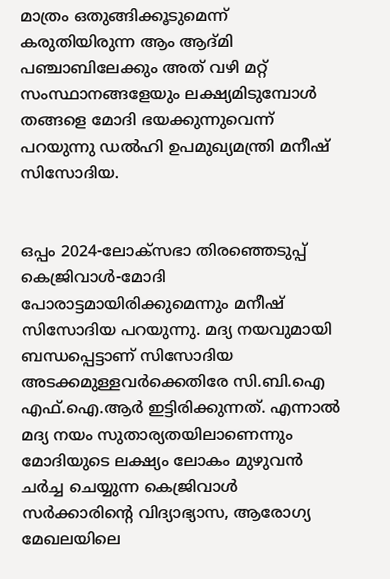മാത്രം ഒതുങ്ങിക്കൂടുമെന്ന് കരുതിയിരുന്ന ആം ആദ്മി പഞ്ചാബിലേക്കും അത് വഴി മറ്റ് സംസ്ഥാനങ്ങളേയും ലക്ഷ്യമിടുമ്പോള്‍ തങ്ങളെ മോദി ഭയക്കുന്നുവെന്ന് പറയുന്നു ഡല്‍ഹി ഉപമുഖ്യമന്ത്രി മനീഷ് സിസോദിയ.


ഒപ്പം 2024-ലോക്‌സഭാ തിരഞ്ഞെടുപ്പ് കെജ്രിവാള്‍-മോദി പോരാട്ടമായിരിക്കുമെന്നും മനീഷ് സിസോദിയ പറയുന്നു. മദ്യ നയവുമായി ബന്ധപ്പെട്ടാണ് സിസോദിയ അടക്കമുള്ളവര്‍ക്കെതിരേ സി.ബി.ഐ എഫ്.ഐ.ആര്‍ ഇട്ടിരിക്കുന്നത്. എന്നാല്‍ മദ്യ നയം സുതാര്യതയിലാണെന്നും മോദിയുടെ ലക്ഷ്യം ലോകം മുഴുവന്‍ ചര്‍ച്ച ചെയ്യുന്ന കെജ്രിവാള്‍ സര്‍ക്കാരിന്റെ വിദ്യാഭ്യാസ, ആരോഗ്യ മേഖലയിലെ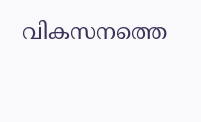വികസനത്തെ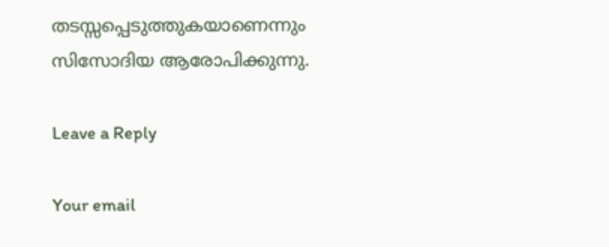തടസ്സപ്പെടുത്തുകയാണെന്നും സിസോദിയ ആരോപിക്കുന്നു.

Leave a Reply

Your email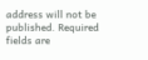address will not be published. Required fields are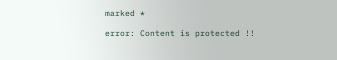marked *

error: Content is protected !!